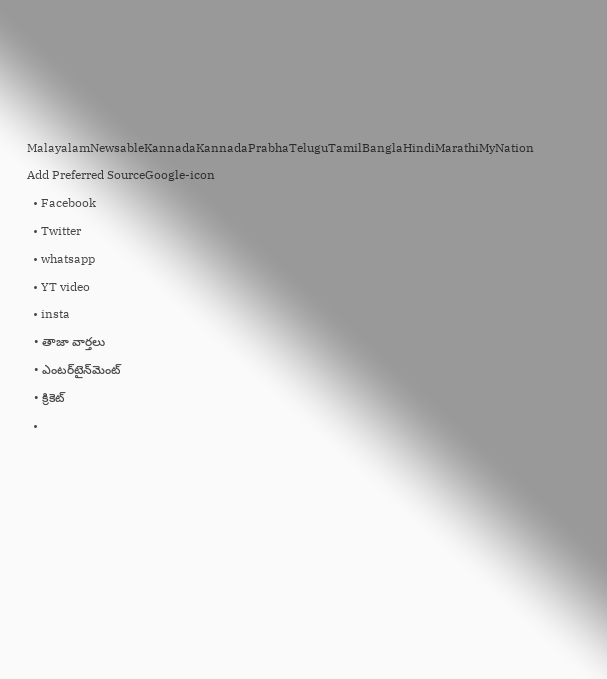MalayalamNewsableKannadaKannadaPrabhaTeluguTamilBanglaHindiMarathiMyNation
Add Preferred SourceGoogle-icon
  • Facebook
  • Twitter
  • whatsapp
  • YT video
  • insta
  • తాజా వార్తలు
  • ఎంటర్‌టైన్‌మెంట్
  • క్రికెట్
  •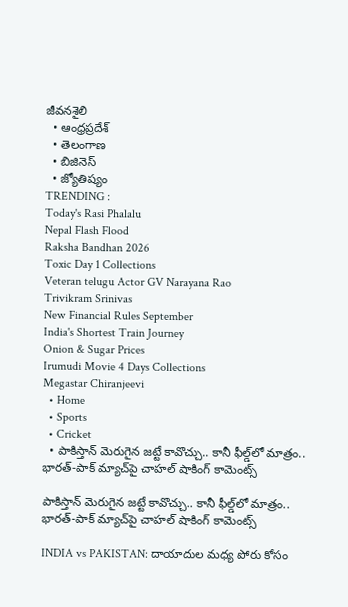జీవనశైలి
  • ఆంధ్రప్రదేశ్
  • తెలంగాణ
  • బిజినెస్
  • జ్యోతిష్యం
TRENDING :
Today's Rasi Phalalu
Nepal Flash Flood
Raksha Bandhan 2026
Toxic Day 1 Collections
Veteran telugu Actor GV Narayana Rao
Trivikram Srinivas
New Financial Rules September
India's Shortest Train Journey
Onion & Sugar Prices
Irumudi Movie 4 Days Collections
Megastar Chiranjeevi
  • Home
  • Sports
  • Cricket
  • పాకిస్తాన్ మెరుగైన జట్టే కావొచ్చు.. కానీ ఫీల్డ్‌లో మాత్రం.. భారత్-పాక్ మ్యాచ్‌పై చాహల్ షాకింగ్ కామెంట్స్

పాకిస్తాన్ మెరుగైన జట్టే కావొచ్చు.. కానీ ఫీల్డ్‌లో మాత్రం.. భారత్-పాక్ మ్యాచ్‌పై చాహల్ షాకింగ్ కామెంట్స్

INDIA vs PAKISTAN: దాయాదుల మధ్య పోరు కోసం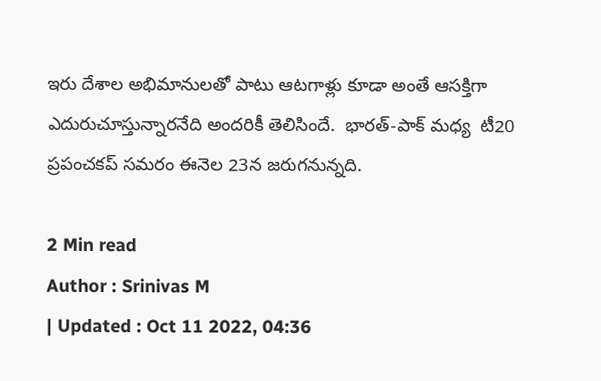ఇరు దేశాల అభిమానులతో పాటు ఆటగాళ్లు కూడా అంతే ఆసక్తిగా ఎదురుచూస్తున్నారనేది అందరికీ తెలిసిందే.  భారత్-పాక్ మధ్య  టీ20  ప్రపంచకప్ సమరం ఈనెల 23న జరుగనున్నది.

2 Min read
Author : Srinivas M
| Updated : Oct 11 2022, 04:36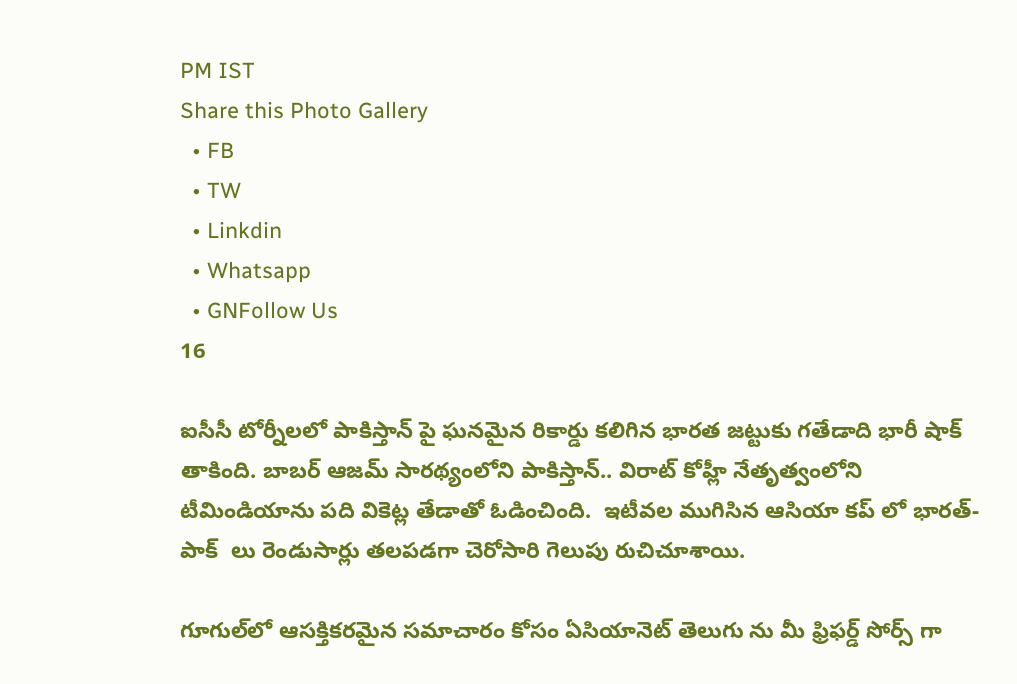PM IST
Share this Photo Gallery
  • FB
  • TW
  • Linkdin
  • Whatsapp
  • GNFollow Us
16

ఐసీసీ టోర్నీలలో పాకిస్తాన్ పై ఘనమైన రికార్డు కలిగిన భారత జట్టుకు గతేడాది భారీ షాక్ తాకింది. బాబర్ ఆజమ్ సారథ్యంలోని పాకిస్తాన్.. విరాట్ కోహ్లీ నేతృత్వంలోని టీమిండియాను పది వికెట్ల తేడాతో ఓడించింది.  ఇటీవల ముగిసిన ఆసియా కప్ లో భారత్-పాక్  లు రెండుసార్లు తలపడగా చెరోసారి గెలుపు రుచిచూశాయి.

గూగుల్‌లో ఆసక్తికరమైన సమాచారం కోసం ఏసియానెట్ తెలుగు ను మీ ఫ్రిఫర్డ్ సోర్స్ గా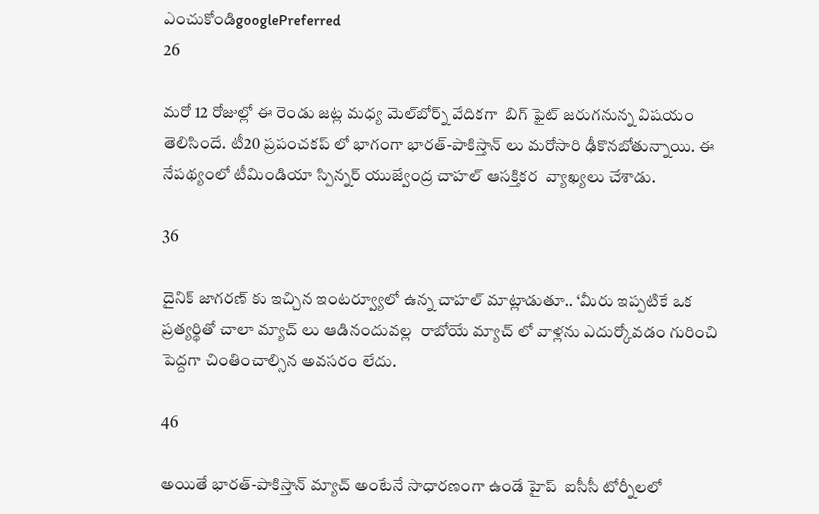ఎంచుకోండిgooglePreferred
26

మరో 12 రోజుల్లో ఈ రెండు జట్ల మధ్య మెల్‌బోర్న్ వేదికగా  బిగ్ ఫైట్ జరుగనున్న విషయం తెలిసిందే. టీ20 ప్రపంచకప్ లో భాగంగా భారత్-పాకిస్తాన్ లు మరోసారి ఢీకొనబోతున్నాయి. ఈ నేపథ్యంలో టీమిండియా స్పిన్నర్ యుజ్వేంద్ర చాహల్ ఆసక్తికర  వ్యాఖ్యలు చేశాడు.

36

దైనిక్ జాగరణ్ కు ఇచ్చిన ఇంటర్వ్యూలో ఉన్న చాహల్ మాట్లాడుతూ.. ‘మీరు ఇప్పటికే ఒక ప్రత్యర్థితో చాలా మ్యాచ్ లు ఆడినందువల్ల  రాబోయే మ్యాచ్ లో వాళ్లను ఎదుర్కోవడం గురించి పెద్దగా చింతించాల్సిన అవసరం లేదు.

46

అయితే భారత్-పాకిస్తాన్ మ్యాచ్ అంటేనే సాధారణంగా ఉండే హైప్  ఐసీసీ టోర్నీలలో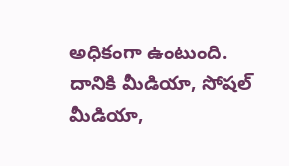అధికంగా ఉంటుంది.   దానికి మీడియా, సోషల్ మీడియా,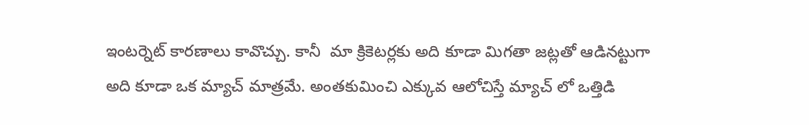ఇంటర్నెట్ కారణాలు కావొచ్చు. కానీ  మా క్రికెటర్లకు అది కూడా మిగతా జట్లతో ఆడినట్టుగా అది కూడా ఒక మ్యాచ్ మాత్రమే. అంతకుమించి ఎక్కువ ఆలోచిస్తే మ్యాచ్ లో ఒత్తిడి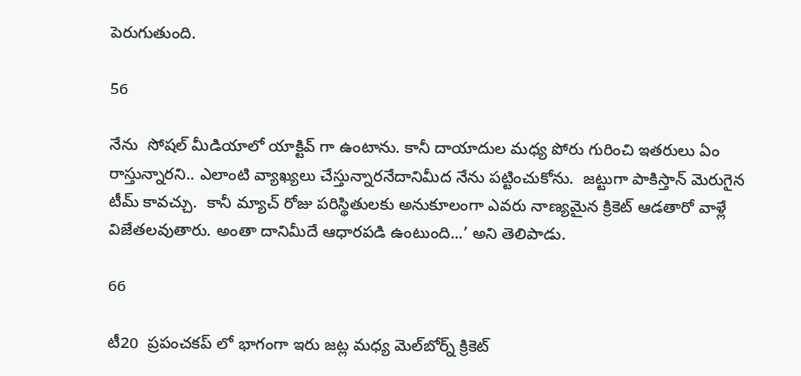పెరుగుతుంది.

56

నేను  సోషల్ మీడియాలో యాక్టివ్ గా ఉంటాను. కానీ దాయాదుల మధ్య పోరు గురించి ఇతరులు ఏం రాస్తున్నారని.. ఎలాంటి వ్యాఖ్యలు చేస్తున్నారనేదానిమీద నేను పట్టించుకోను.  జట్టుగా పాకిస్తాన్ మెరుగైన టీమ్ కావచ్చు.  కానీ మ్యాచ్ రోజు పరిస్థితులకు అనుకూలంగా ఎవరు నాణ్యమైన క్రికెట్ ఆడతారో వాళ్లే విజేతలవుతారు. అంతా దానిమీదే ఆధారపడి ఉంటుంది...’ అని తెలిపాడు.

66

టీ20  ప్రపంచకప్ లో భాగంగా ఇరు జట్ల మధ్య మెల్‌బోర్న్ క్రికెట్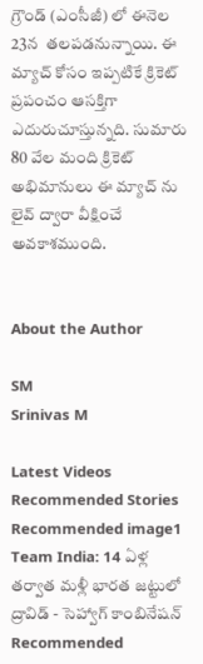గ్రౌండ్ (ఎంసీజీ) లో ఈనెల 23న  తలపడనున్నాయి. ఈ మ్యాచ్ కోసం ఇప్పటికే క్రికెట్ ప్రపంచం ఆసక్తిగా ఎదురుచూస్తున్నది. సుమారు 80 వేల మంది క్రికెట్ అభిమానులు ఈ మ్యాచ్ ను లైవ్ ద్వారా వీక్షించే అవకాశముంది.


About the Author

SM
Srinivas M

Latest Videos
Recommended Stories
Recommended image1
Team India: 14 ఏళ్ల తర్వాత మళ్లీ భారత జట్టులో ద్రావిడ్ - సెహ్వాగ్ కాంబినేషన్
Recommended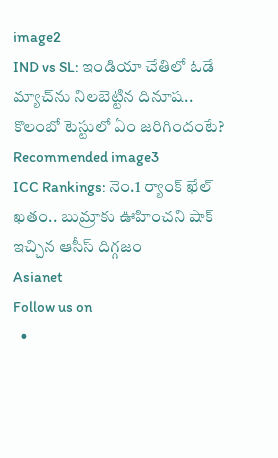image2
IND vs SL: ఇండియా చేతిలో ఓడే మ్యాచ్‌ను నిలబెట్టిన దినూష.. కొలంబో టెస్టులో ఏం జరిగిందంటే?
Recommended image3
ICC Rankings: నెం.1 ర్యాంక్ ఖేల్ ఖతం.. బుమ్రాకు ఊహించని షాక్ ఇచ్చిన ఆసీస్ దిగ్గజం
Asianet
Follow us on
  •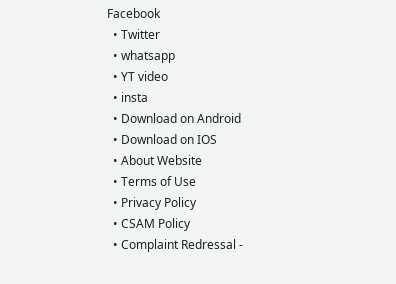Facebook
  • Twitter
  • whatsapp
  • YT video
  • insta
  • Download on Android
  • Download on IOS
  • About Website
  • Terms of Use
  • Privacy Policy
  • CSAM Policy
  • Complaint Redressal -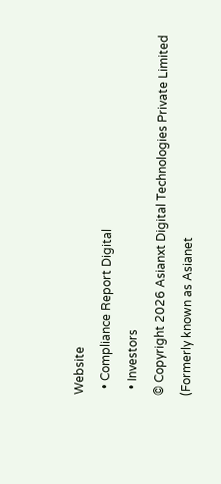Website
  • Compliance Report Digital
  • Investors
© Copyright 2026 Asianxt Digital Technologies Private Limited (Formerly known as Asianet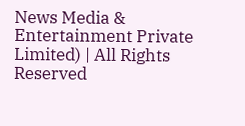News Media & Entertainment Private Limited) | All Rights Reserved